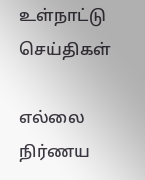உள்நாட்டு செய்திகள்

எல்லை நிர்ணய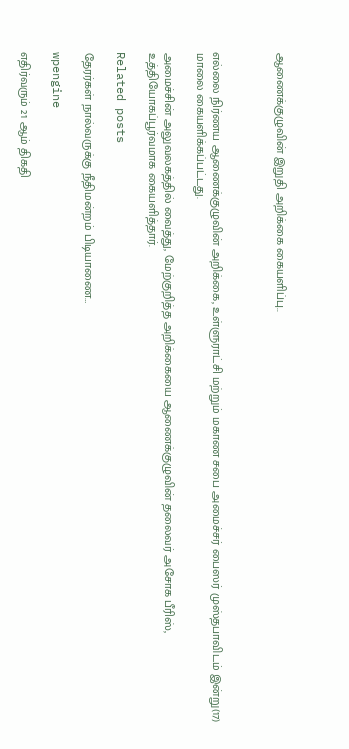ஆணைக்குழுவின் இறுதி அறிக்கை கையளிப்பு..



எல்லை நிர்ணய ஆணைக்குழுவின் அறிக்கை, உள்ளுராட்சி மற்றும் மகாண சபை அமைச்சர் பைஸர் முஸ்தபாவிடம் இன்று(17) மாலை கையளிக்கப்பட்டது.

அமைச்சின் அலுவலகத்தில் வைத்து, மேற்குறித்த அறிக்கையை ஆணைக்குழுவின் தலைவர் அசோக பீரிஸ், உத்தியோகப்பூர்வமாக கையளித்தார்.

Related posts

தேரர்கள் நால்வருக்கு நீதிமன்றம் பிடியாணை…

wpengine

எதிர்வரும் 21 ஆம் திகதி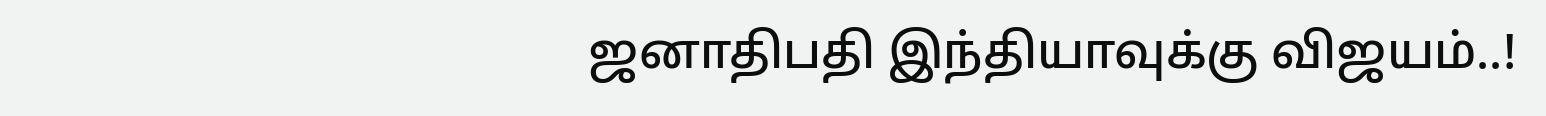ஜனாதிபதி இந்தியாவுக்கு விஜயம்..!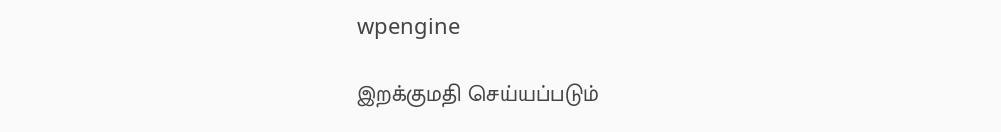wpengine

இறக்குமதி செய்யப்படும்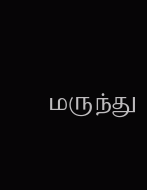மருந்து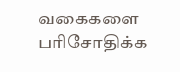வகைகளை பரிசோதிக்க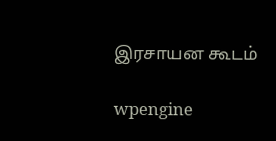இரசாயன கூடம்

wpengine